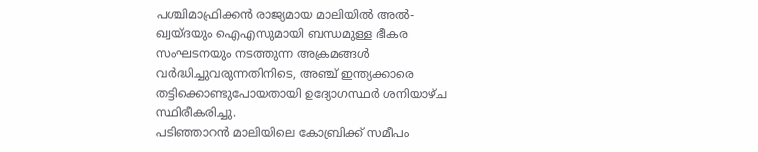പശ്ചിമാഫ്രിക്കൻ രാജ്യമായ മാലിയിൽ അൽ-ഖ്വയ്ദയും ഐഎസുമായി ബന്ധമുള്ള ഭീകര സംഘടനയും നടത്തുന്ന അക്രമങ്ങൾ വർദ്ധിച്ചുവരുന്നതിനിടെ, അഞ്ച് ഇന്ത്യക്കാരെ തട്ടിക്കൊണ്ടുപോയതായി ഉദ്യോഗസ്ഥർ ശനിയാഴ്ച സ്ഥിരീകരിച്ചു.
പടിഞ്ഞാറൻ മാലിയിലെ കോബ്രിക്ക് സമീപം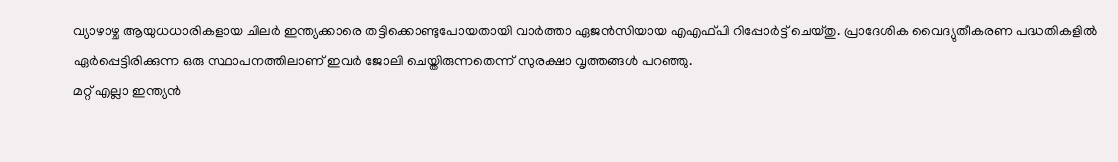വ്യാഴാഴ്ച ആയുധധാരികളായ ചിലർ ഇന്ത്യക്കാരെ തട്ടിക്കൊണ്ടുപോയതായി വാർത്താ ഏജൻസിയായ എഎഫ്പി റിപ്പോർട്ട് ചെയ്തു. പ്രാദേശിക വൈദ്യുതീകരണ പദ്ധതികളിൽ ഏർപ്പെട്ടിരിക്കുന്ന ഒരു സ്ഥാപനത്തിലാണ് ഇവർ ജോലി ചെയ്തിരുന്നതെന്ന് സുരക്ഷാ വൃത്തങ്ങൾ പറഞ്ഞു.
മറ്റ് എല്ലാ ഇന്ത്യൻ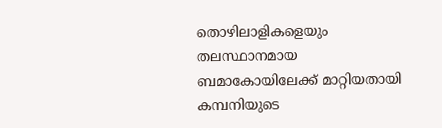തൊഴിലാളികളെയും തലസ്ഥാനമായ ബമാകോയിലേക്ക് മാറ്റിയതായി കമ്പനിയുടെ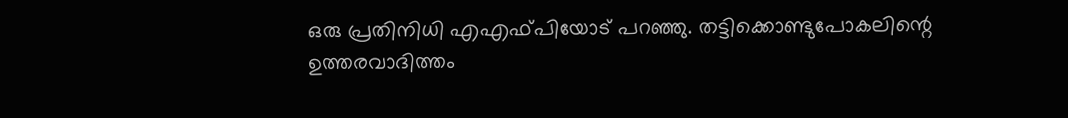ഒരു പ്രതിനിധി എഎഫ്പിയോട് പറഞ്ഞു. തട്ടിക്കൊണ്ടുപോകലിന്റെ ഉത്തരവാദിത്തം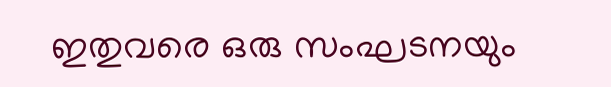ഇതുവരെ ഒരു സംഘടനയും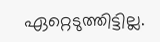ഏറ്റെടുത്തിട്ടില്ല.